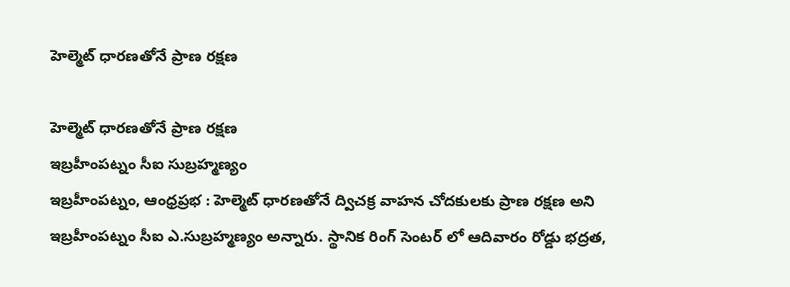హెల్మెట్ ధారణతోనే ప్రాణ రక్షణ

హెల్మెట్ ధారణతోనే ప్రాణ రక్షణ
ఇబ్రహీంపట్నం సీఐ సుబ్రహ్మణ్యం
ఇబ్రహీంపట్నం, ఆంధ్రప్రభ : హెల్మెట్ ధారణతోనే ద్విచక్ర వాహన చోదకులకు ప్రాణ రక్షణ అని ఇబ్రహీంపట్నం సీఐ ఎ.సుబ్రహ్మణ్యం అన్నారు. స్థానిక రింగ్ సెంటర్ లో ఆదివారం రోడ్డు భద్రత,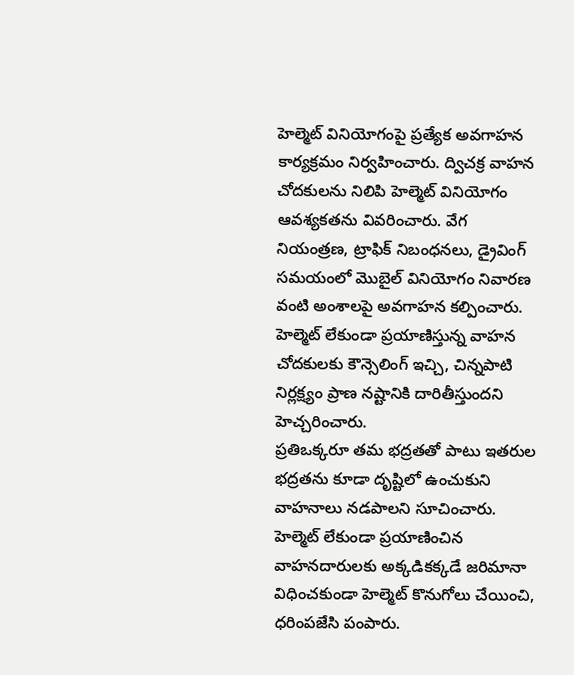హెల్మెట్ వినియోగంపై ప్రత్యేక అవగాహన కార్యక్రమం నిర్వహించారు. ద్విచక్ర వాహన చోదకులను నిలిపి హెల్మెట్ వినియోగం ఆవశ్యకతను వివరించారు. వేగ నియంత్రణ, ట్రాఫిక్ నిబంధనలు, డ్రైవింగ్ సమయంలో మొబైల్ వినియోగం నివారణ వంటి అంశాలపై అవగాహన కల్పించారు. హెల్మెట్ లేకుండా ప్రయాణిస్తున్న వాహన చోదకులకు కౌన్సెలింగ్ ఇచ్చి, చిన్నపాటి నిర్లక్ష్యం ప్రాణ నష్టానికి దారితీస్తుందని హెచ్చరించారు.
ప్రతిఒక్కరూ తమ భద్రతతో పాటు ఇతరుల భద్రతను కూడా దృష్టిలో ఉంచుకుని వాహనాలు నడపాలని సూచించారు. హెల్మెట్ లేకుండా ప్రయాణించిన వాహనదారులకు అక్కడికక్కడే జరిమానా విధించకుండా హెల్మెట్ కొనుగోలు చేయించి, ధరింపజేసి పంపారు.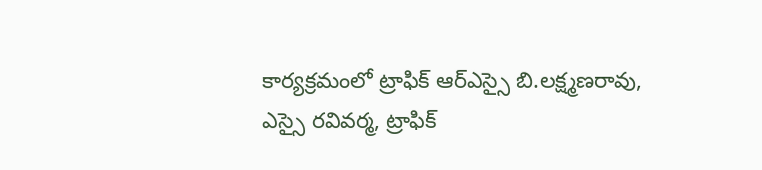కార్యక్రమంలో ట్రాఫిక్ ఆర్ఎస్సై బి.లక్ష్మణరావు, ఎస్సై రవివర్మ, ట్రాఫిక్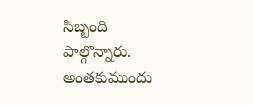సిబ్బంది పాల్గొన్నారు. అంతకుముందు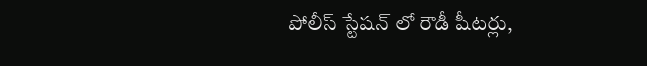పోలీస్ స్టేషన్ లో రౌడీ షీటర్లు,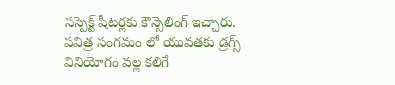సస్పెక్ట్ షీటర్లకు కౌన్సెలింగ్ ఇచ్చారు. పవిత్ర సంగమం లో యువతకు డ్రగ్స్ వినియోగం వల్ల కలిగే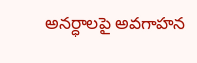అనర్ధాలపై అవగాహన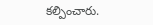కల్పించారు.